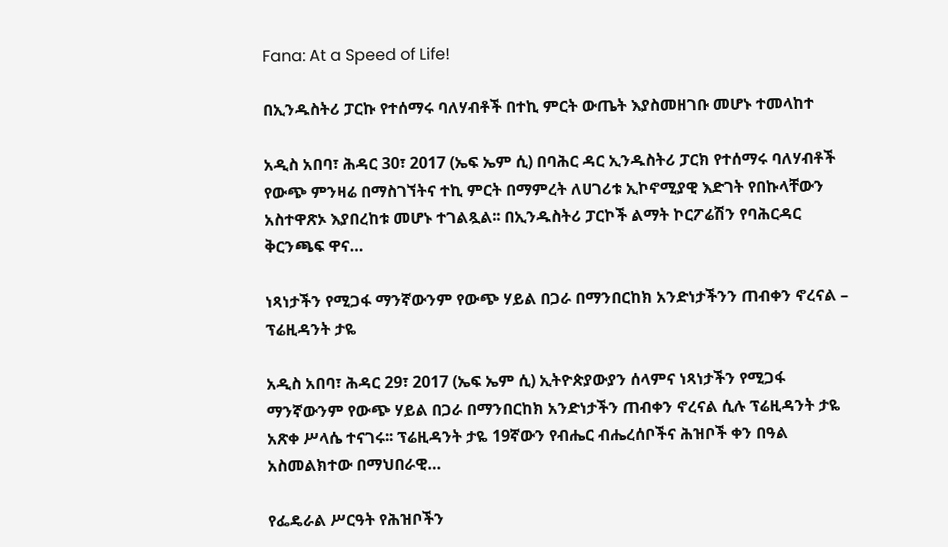Fana: At a Speed of Life!

በኢንዱስትሪ ፓርኩ የተሰማሩ ባለሃብቶች በተኪ ምርት ውጤት እያስመዘገቡ መሆኑ ተመላከተ

አዲስ አበባ፣ ሕዳር 30፣ 2017 (ኤፍ ኤም ሲ) በባሕር ዳር ኢንዱስትሪ ፓርክ የተሰማሩ ባለሃብቶች የውጭ ምንዛሬ በማስገኘትና ተኪ ምርት በማምረት ለሀገሪቱ ኢኮኖሚያዊ እድገት የበኩላቸውን አስተዋጽኦ እያበረከቱ መሆኑ ተገልጿል፡፡ በኢንዱስትሪ ፓርኮች ልማት ኮርፖሬሽን የባሕርዳር ቅርንጫፍ ዋና…

ነጻነታችን የሚጋፋ ማንኛውንም የውጭ ሃይል በጋራ በማንበርከክ አንድነታችንን ጠብቀን ኖረናል – ፕሬዚዳንት ታዬ

አዲስ አበባ፣ ሕዳር 29፣ 2017 (ኤፍ ኤም ሲ) ኢትዮጵያውያን ሰላምና ነጻነታችን የሚጋፋ ማንኛውንም የውጭ ሃይል በጋራ በማንበርከክ አንድነታችን ጠብቀን ኖረናል ሲሉ ፕሬዚዳንት ታዬ አጽቀ ሥላሴ ተናገሩ፡፡ ፕሬዚዳንት ታዬ 19ኛውን የብሔር ብሔረሰቦችና ሕዝቦች ቀን በዓል አስመልክተው በማህበራዊ…

የፌዴራል ሥርዓት የሕዝቦችን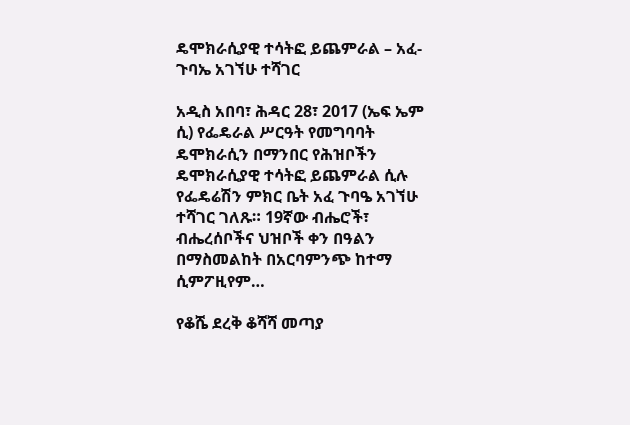ዴሞክራሲያዊ ተሳትፎ ይጨምራል – አፈ-ጉባኤ አገኘሁ ተሻገር

አዲስ አበባ፣ ሕዳር 28፣ 2017 (ኤፍ ኤም ሲ) የፌዴራል ሥርዓት የመግባባት ዴሞክራሲን በማንበር የሕዝቦችን ዴሞክራሲያዊ ተሳትፎ ይጨምራል ሲሉ የፌዴሬሽን ምክር ቤት አፈ ጉባዔ አገኘሁ ተሻገር ገለጹ። 19ኛው ብሔሮች፣ ብሔረሰቦችና ህዝቦች ቀን በዓልን በማስመልከት በአርባምንጭ ከተማ ሲምፖዚየም…

የቆሼ ደረቅ ቆሻሻ መጣያ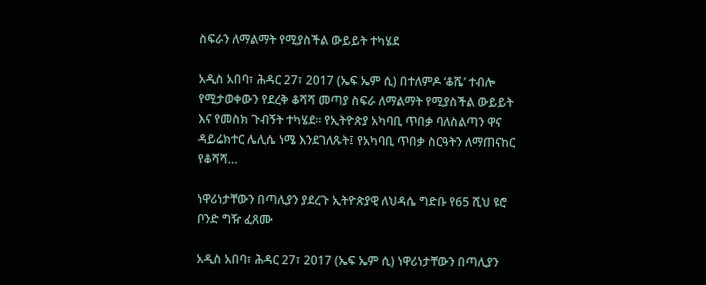ስፍራን ለማልማት የሚያስችል ውይይት ተካሄደ

አዲስ አበባ፣ ሕዳር 27፣ 2017 (ኤፍ ኤም ሲ) በተለምዶ ‘ቆሼ’ ተብሎ የሚታወቀውን የደረቅ ቆሻሻ መጣያ ስፍራ ለማልማት የሚያስችል ውይይት እና የመስክ ጉብኝት ተካሄደ። የኢትዮጵያ አካባቢ ጥበቃ ባለስልጣን ዋና ዳይሬክተር ሌሊሴ ነሜ እንደገለጹት፤ የአካባቢ ጥበቃ ስርዓትን ለማጠናከር የቆሻሻ…

ነዋሪነታቸውን በጣሊያን ያደረጉ ኢትዮጵያዊ ለህዳሴ ግድቡ የ65 ሺህ ዩሮ ቦንድ ግዥ ፈጸሙ

አዲስ አበባ፣ ሕዳር 27፣ 2017 (ኤፍ ኤም ሲ) ነዋሪነታቸውን በጣሊያን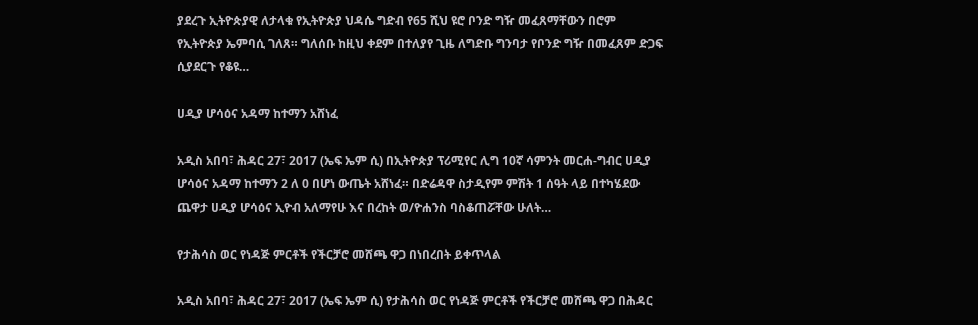ያደረጉ ኢትዮጵያዊ ለታላቁ የኢትዮጵያ ህዳሴ ግድብ የ65 ሺህ ዩሮ ቦንድ ግዥ መፈጸማቸውን በሮም የኢትዮጵያ ኤምባሲ ገለጸ። ግለሰቡ ከዚህ ቀደም በተለያየ ጊዜ ለግድቡ ግንባታ የቦንድ ግዥ በመፈጸም ድጋፍ ሲያደርጉ የቆዩ…

ሀዲያ ሆሳዕና አዳማ ከተማን አሸነፈ

አዲስ አበባ፣ ሕዳር 27፣ 2017 (ኤፍ ኤም ሲ) በኢትዮጵያ ፕሪሚየር ሊግ 10ኛ ሳምንት መርሐ-ግብር ሀዲያ ሆሳዕና አዳማ ከተማን 2 ለ 0 በሆነ ውጤት አሸነፈ። በድሬዳዋ ስታዲየም ምሽት 1 ሰዓት ላይ በተካሄደው ጨዋታ ሀዲያ ሆሳዕና ኢዮብ አለማየሁ እና በረከት ወ/ዮሐንስ ባስቆጠሯቸው ሁለት…

የታሕሳስ ወር የነዳጅ ምርቶች የችርቻሮ መሸጫ ዋጋ በነበረበት ይቀጥላል

አዲስ አበባ፣ ሕዳር 27፣ 2017 (ኤፍ ኤም ሲ) የታሕሳስ ወር የነዳጅ ምርቶች የችርቻሮ መሸጫ ዋጋ በሕዳር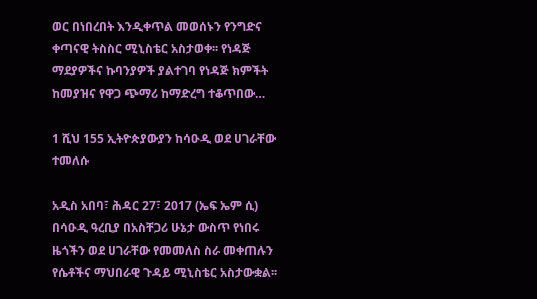ወር በነበረበት እንዲቀጥል መወሰኑን የንግድና ቀጣናዊ ትስስር ሚኒስቴር አስታወቀ፡፡ የነዳጅ ማደያዎችና ኩባንያዎች ያልተገባ የነዳጅ ክምችት ከመያዝና የዋጋ ጭማሪ ከማድረግ ተቆጥበው…

1 ሺህ 155 ኢትዮጵያውያን ከሳዑዲ ወደ ሀገራቸው ተመለሱ

አዲስ አበባ፣ ሕዳር 27፣ 2017 (ኤፍ ኤም ሲ) በሳዑዲ ዓረቢያ በአስቸጋሪ ሁኔታ ውስጥ የነበሩ ዜጎችን ወደ ሀገራቸው የመመለስ ስራ መቀጠሉን የሴቶችና ማህበራዊ ጉዳይ ሚኒስቴር አስታውቋል፡፡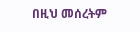በዚህ መሰረትም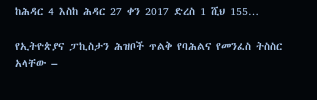ከሕዳር 4 እስከ ሕዳር 27 ቀን 2017 ድረስ 1 ሺህ 155…

የኢትዮጵያና ፓኪስታን ሕዝቦች ጥልቅ የባሕልና የመንፈስ ትስስር አላቸው –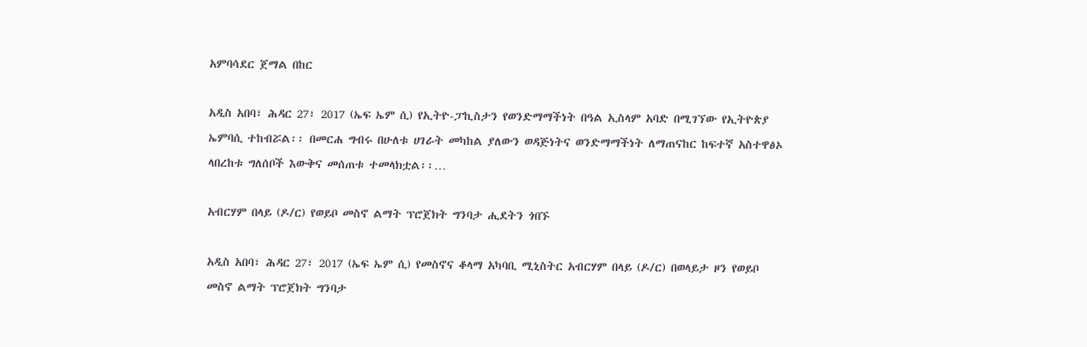አምባሳደር ጀማል በከር

አዲስ አበባ፣ ሕዳር 27፣ 2017 (ኤፍ ኤም ሲ) የኢትዮ-ፓኪስታን የወንድማማችነት በዓል ኢስላም አባድ በሚገኘው የኢትዮጵያ ኤምባሲ ተከብሯል፡፡ በመርሐ ግብሩ በሁለቱ ሀገራት መካከል ያለውን ወዳጅነትና ወንድማማችነት ለማጠናከር ከፍተኛ አስተዋፅኦ ላበረከቱ ግለሰቦች እውቅና መሰጠቱ ተመላክቷል፡፡…

አብርሃም በላይ (ዶ/ር) የወይቦ መስኖ ልማት ፕሮጀክት ግንባታ ሒደትን ጎበኙ

አዲስ አበባ፣ ሕዳር 27፣ 2017 (ኤፍ ኤም ሲ) የመስኖና ቆላማ አካባቢ ሚኒስትር አብርሃም በላይ (ዶ/ር) በወላይታ ዞን የወይቦ መስኖ ልማት ፕሮጀክት ግንባታ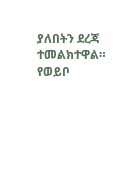ያለበትን ደረጃ ተመልክተዋል። የወይቦ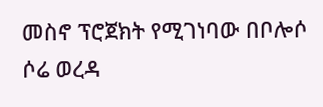መስኖ ፕሮጀክት የሚገነባው በቦሎሶ ሶሬ ወረዳ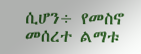ሲሆን÷ የመስኖ መሰረተ ልማቱ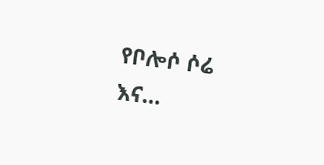የቦሎሶ ሶሬ እና…